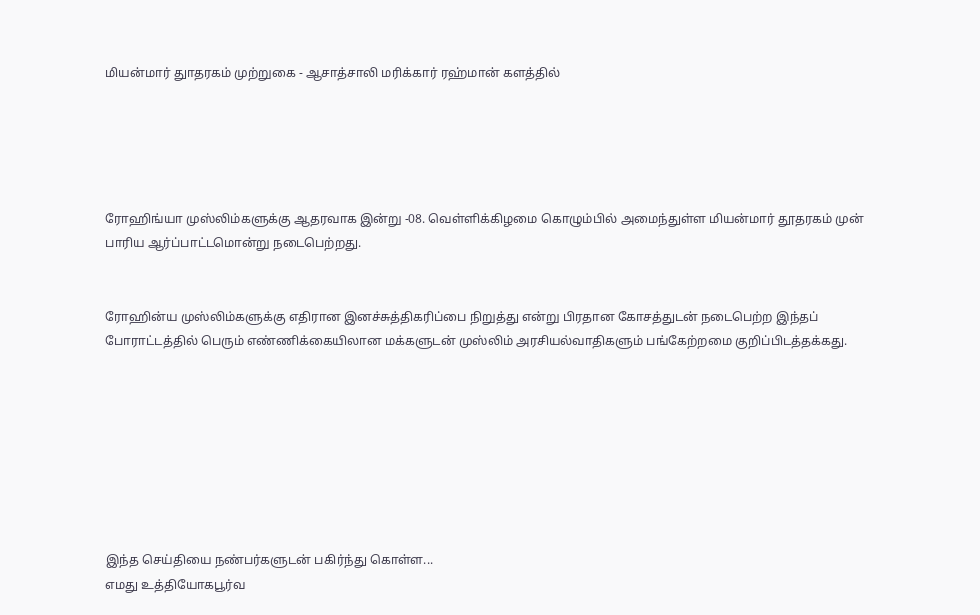மியன்மார் துாதரகம் முற்றுகை - ஆசாத்சாலி மரிக்கார் ரஹ்மான் களத்தில்





ரோஹிங்யா முஸ்லிம்களுக்கு ஆதரவாக இன்று -08. வெள்ளிக்கிழமை கொழும்பில் அமைந்துள்ள மியன்மார் தூதரகம் முன் பாரிய ஆர்ப்பாட்டமொன்று நடைபெற்றது.


ரோஹின்ய முஸ்லிம்களுக்கு எதிரான இனச்சுத்திகரிப்பை நிறுத்து என்று பிரதான கோசத்துடன் நடைபெற்ற இந்தப் போராட்டத்தில் பெரும் எண்ணிக்கையிலான மக்களுடன் முஸ்லிம் அரசியல்வாதிகளும் பங்கேற்றமை குறிப்பிடத்தக்கது.








இந்த செய்தியை நண்பர்களுடன் பகிர்ந்து கொள்ள...
எமது உத்தியோகபூர்வ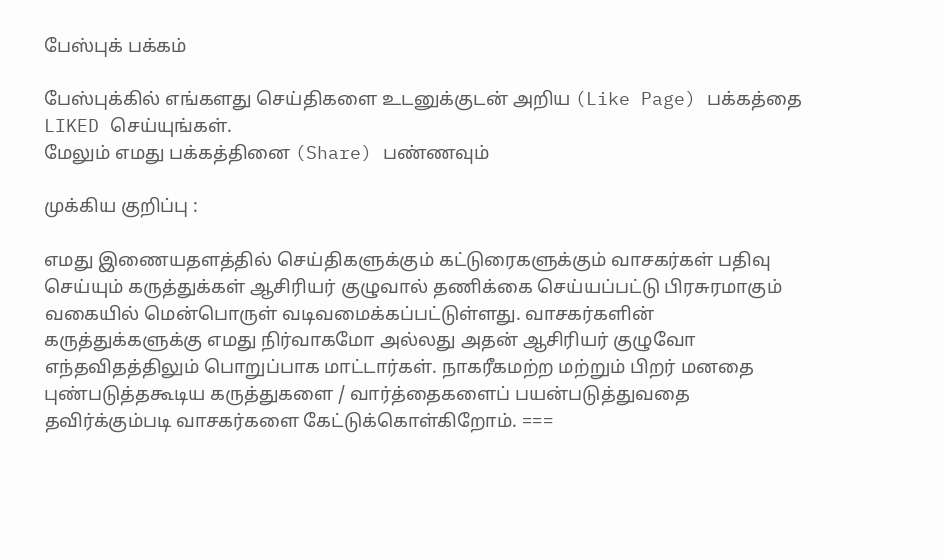பேஸ்புக் பக்கம்

பேஸ்புக்கில் எங்களது செய்திகளை உடனுக்குடன் அறிய (Like Page) பக்கத்தை LIKED செய்யுங்கள்.
மேலும் எமது பக்கத்தினை (Share) பண்ணவும்

முக்கிய குறிப்பு :

எமது இணையதளத்தில் செய்திகளுக்கும் கட்டுரைகளுக்கும் வாசகர்கள் பதிவு செய்யும் கருத்துக்கள் ஆசிரியர் குழுவால் தணிக்கை செய்யப்பட்டு பிரசுரமாகும் வகையில் மென்பொருள் வடிவமைக்கப்பட்டுள்ளது. வாசகர்களின் கருத்துக்களுக்கு எமது நிர்வாகமோ அல்லது அதன் ஆசிரியர் குழுவோ எந்தவிதத்திலும் பொறுப்பாக மாட்டார்கள். நாகரீகமற்ற மற்றும் பிறர் மனதை புண்படுத்தகூடிய கருத்துகளை / வார்த்தைகளைப் பயன்படுத்துவதை தவிர்க்கும்படி வாசகர்களை கேட்டுக்கொள்கிறோம். ===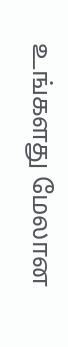உங்களது மேலான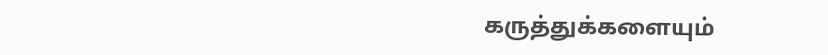கருத்துக்களையும்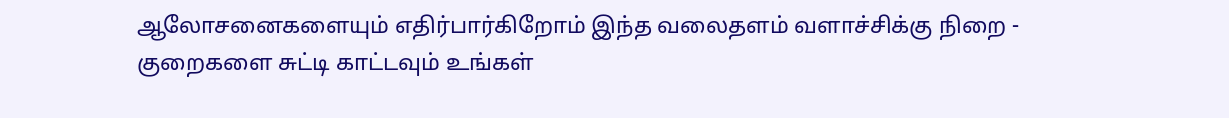ஆலோசனைகளையும் எதிர்பார்கிறோம் இந்த வலைதளம் வளாச்சிக்கு நிறை - குறைகளை சுட்டி காட்டவும் உங்கள்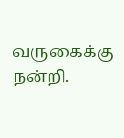வருகைக்கு நன்றி.